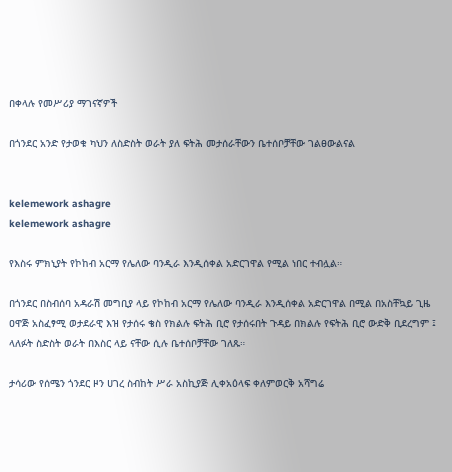በቀላሉ የመሥሪያ ማገናኛዎች

በጎንደር አንድ የታወቁ ካህን ለስድስት ወራት ያለ ፍትሕ መታሰራቸውን ቤተሰቦቻቸው ገልፀውልናል


kelemework ashagre
kelemework ashagre

የእስሩ ምክኒያት የኮከብ አርማ የሌለው ባንዲራ እንዲሰቀል አድርገዋል የሚል ነበር ተብሏል።

በጎንደር በስብሰባ አዳራሽ መግቢያ ላይ የኮከብ አርማ የሌለው ባንዲራ እንዲሰቀል አድርገዋል በሚል በአስቸኳይ ጊዜ ዐዋጅ አስፈፃሚ ወታደራዊ እዝ የታሰሩ ቄስ የክልሉ ፍትሕ ቢሮ የታሰሩበት ጉዳይ በክልሉ የፍትሕ ቢሮ ውድቅ ቢደረግም ፤ ላለፉት ስድስት ወራት በእስር ላይ ናቸው ሲሉ ቤተሰቦቻቸው ገለጹ።

ታሳሪው የሰሜን ጎንደር ዞን ሀገረ ስብከት ሥራ አስኪያጅ ሊቀአዕላፍ ቀለምወርቅ አሻግሬ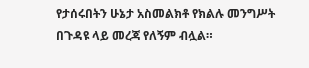የታሰሩበትን ሁኔታ አስመልክቶ የክልሉ መንግሥት በጉዳዩ ላይ መረጃ የለኝም ብሏል።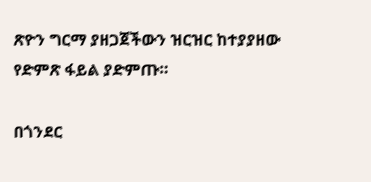ጽዮን ግርማ ያዘጋጀችውን ዝርዝር ከተያያዘው የድምጽ ፋይል ያድምጡ።

በጎንደር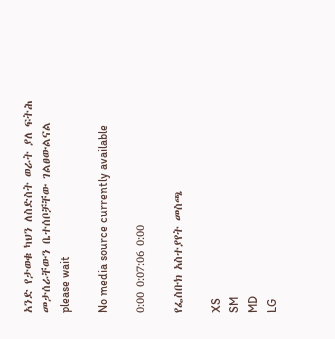አንድ የታወቁ ካህን ለስድስት ወራት ያለ ፍትሕ መታሰራቸውን ቤተሰቦቻቸው ገልፀውልናል
please wait

No media source currently available

0:00 0:07:06 0:00

የፌስቡክ አስተያየት መስጫ

XS
SM
MD
LG